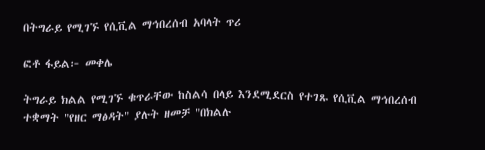በትግራይ የሚገኙ የሲቪል ማኅበረሰብ አባላት ጥሪ

ፎቶ ፋይል፦ መቀሌ

ትግራይ ክልል የሚገኙ ቁጥራቸው ከስልሳ በላይ እንደሚደርስ የተገጹ የሲቪል ማኅበረሰብ ተቋማት "የዘር ማፅዳት" ያሉት ዘመቻ "በክልሉ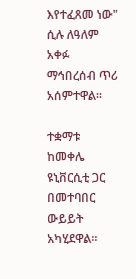እየተፈጸመ ነው" ሲሉ ለዓለም አቀፉ ማኅበረሰብ ጥሪ አሰምተዋል።

ተቋማቱ ከመቀሌ ዩኒቨርሲቲ ጋር በመተባበር ውይይት አካሂደዋል።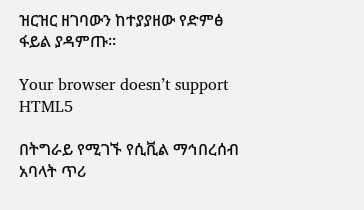ዝርዝር ዘገባውን ከተያያዘው የድምፅ ፋይል ያዳምጡ።

Your browser doesn’t support HTML5

በትግራይ የሚገኙ የሲቪል ማኅበረሰብ አባላት ጥሪ